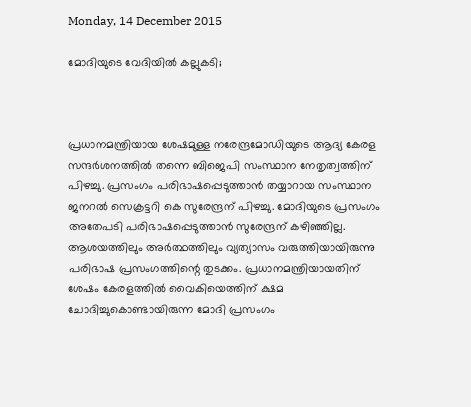Monday, 14 December 2015

മോദിയുടെ വേദിയില്‍ കല്ലുകടി;



പ്രധാനമന്ത്രിയായ ശേഷമുള്ള നരേന്ദ്രമോഡിയുടെ ആദ്യ കേരള സന്ദര്‍ശനത്തില്‍ തന്നെ ബിജെപി സംസ്ഥാന നേതൃത്വത്തിന് പിഴച്ചു. പ്രസംഗം പരിഭാഷപ്പെടുത്താന്‍ തയ്യാറായ സംസ്ഥാന ജനറല്‍ സെക്രട്ടറി കെ സുരേന്ദ്രന് പിഴച്ചു. മോദിയുടെ പ്രസംഗം അതേപടി പരിഭാഷപ്പെടുത്താന്‍ സുരേന്ദ്രന് കഴിഞ്ഞില്ല. ആശയത്തിലും അര്‍ത്ഥത്തിലും വ്യത്യാസം വരുത്തിയായിരുന്നു പരിഭാഷ പ്രസംഗത്തിന്റെ തുടക്കം. പ്രധാനമന്ത്രിയായതിന് ശേഷം കേരളത്തില്‍ വൈകിയെത്തിന് ക്ഷമ ചോദിച്ചുകൊണ്ടായിരുന്ന മോദി പ്രസംഗം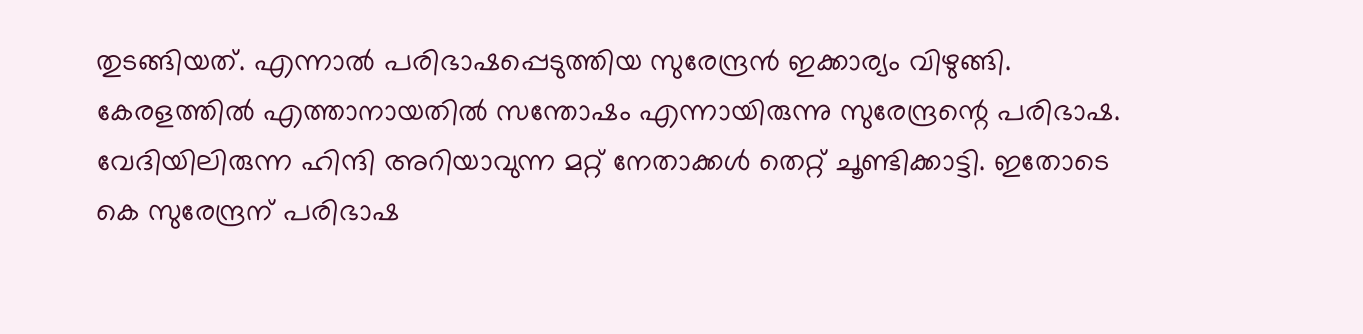തുടങ്ങിയത്. എന്നാല്‍ പരിഭാഷപ്പെടുത്തിയ സുരേന്ദ്രന്‍ ഇക്കാര്യം വിഴുങ്ങി. കേരളത്തില്‍ എത്താനായതില്‍ സന്തോഷം എന്നായിരുന്നു സുരേന്ദ്രന്റെ പരിഭാഷ. വേദിയിലിരുന്ന ഹിന്ദി അറിയാവുന്ന മറ്റ് നേതാക്കള്‍ തെറ്റ് ചൂണ്ടിക്കാട്ടി. ഇതോടെ കെ സുരേന്ദ്രന് പരിഭാഷ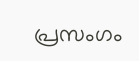പ്രസംഗം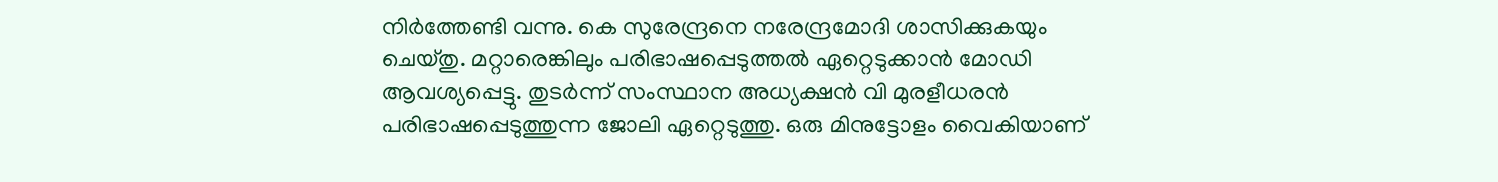നിര്‍ത്തേണ്ടി വന്നു. കെ സുരേന്ദ്രനെ നരേന്ദ്രമോദി ശാസിക്കുകയും ചെയ്തു. മറ്റാരെങ്കിലും പരിഭാഷപ്പെടുത്തല്‍ ഏറ്റെടുക്കാന്‍ മോഡി ആവശ്യപ്പെട്ടു. തുടര്‍ന്ന് സംസ്ഥാന അധ്യക്ഷന്‍ വി മുരളീധരന്‍ പരിഭാഷപ്പെടുത്തുന്ന ജോലി ഏറ്റെടുത്തു. ഒരു മിനുട്ടോളം വൈകിയാണ്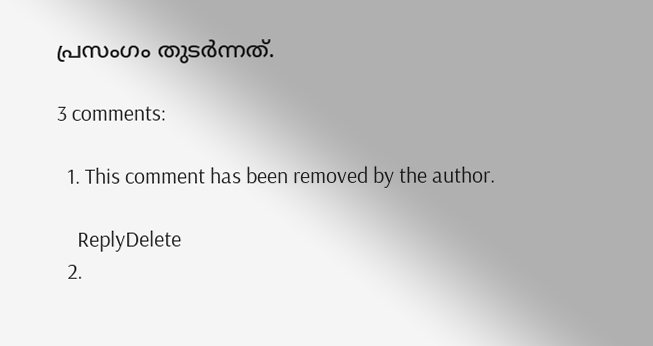പ്രസംഗം തുടര്‍ന്നത്.

3 comments:

  1. This comment has been removed by the author.

    ReplyDelete
  2.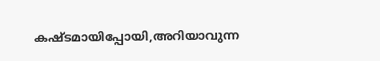കഷ്ടമായിപ്പോയി,അറിയാവുന്ന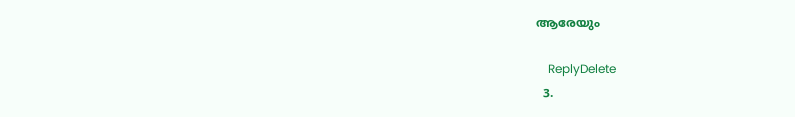ആരേയും

    ReplyDelete
  3.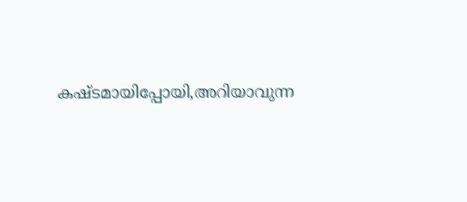കഷ്ടമായിപ്പോയി,അറിയാവുന്ന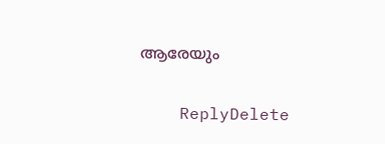ആരേയും

    ReplyDelete